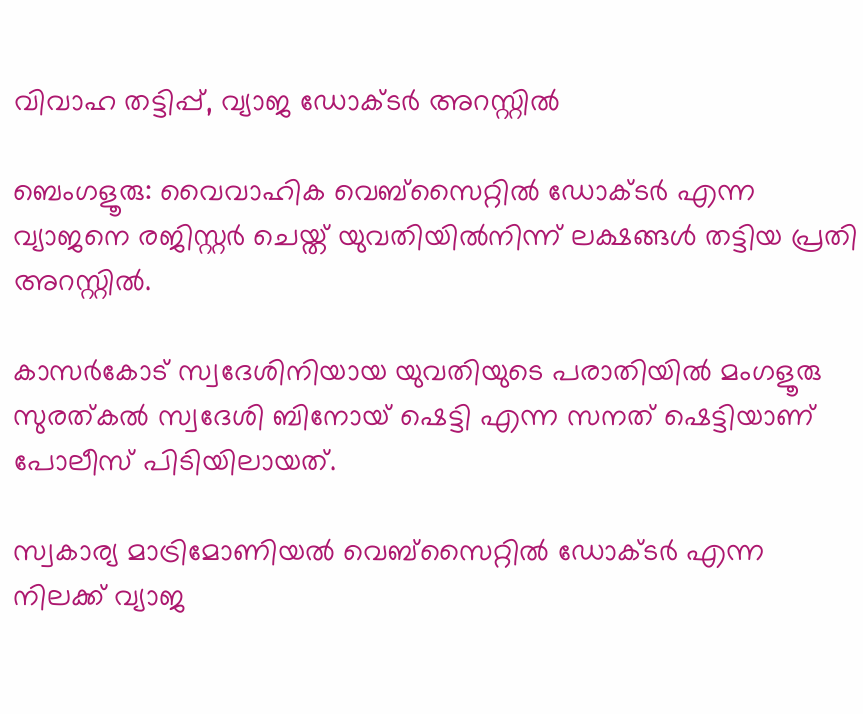വിവാഹ തട്ടിപ്പ്, വ്യാജ ഡോക്ടർ അറസ്റ്റിൽ

ബെംഗളൂരു: വൈവാഹിക വെബ്സൈറ്റിൽ ഡോക്ടർ എന്ന വ്യാജനെ രജിസ്റ്റർ ചെയ്ത് യുവതിയിൽനിന്ന് ലക്ഷങ്ങൾ തട്ടിയ പ്രതി അറസ്റ്റിൽ.

കാസർകോട് സ്വദേശിനിയായ യുവതിയുടെ പരാതിയിൽ മംഗളൂരു സുരത്കൽ സ്വദേശി ബിനോയ് ഷെട്ടി എന്ന സനത് ഷെട്ടിയാണ് പോലീസ് പിടിയിലായത്.

സ്വകാര്യ മാട്രിമോണിയൽ വെബ്സൈറ്റിൽ ഡോക്ടർ എന്ന നിലക്ക് വ്യാജ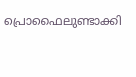പ്രൊഫൈലുണ്ടാക്കി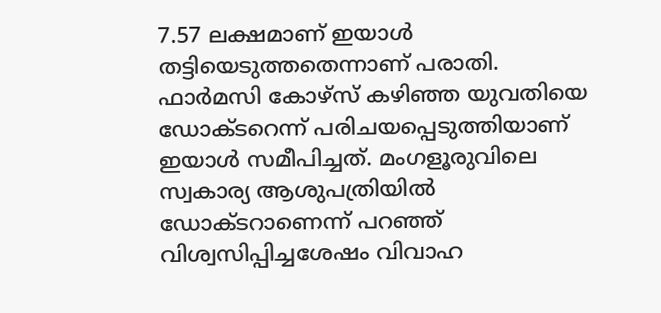7.57 ലക്ഷമാണ് ഇയാൾ തട്ടിയെടുത്തതെന്നാണ് പരാതി. ഫാർമസി കോഴ്സ് കഴിഞ്ഞ യുവതിയെ ഡോക്ടറെന്ന് പരിചയപ്പെടുത്തിയാണ് ഇയാൾ സമീപിച്ചത്. മംഗളൂരുവിലെ സ്വകാര്യ ആശുപത്രിയിൽ ഡോക്ടറാണെന്ന് പറഞ്ഞ് വിശ്വസിപ്പിച്ചശേഷം വിവാഹ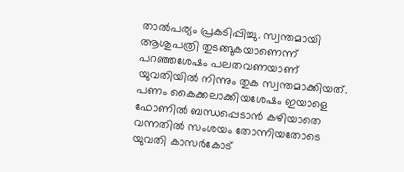താൽപര്യം പ്രകടിപ്പിച്ചു. സ്വന്തമായി ആശുപത്രി തുടങ്ങുകയാണെന്ന് പറഞ്ഞശേഷം പലതവണയാണ് യുവതിയിൽ നിന്നും തുക സ്വന്തമാക്കിയത്. പണം കൈക്കലാക്കിയശേഷം ഇയാളെ ഫോണിൽ ബന്ധപ്പെടാൻ കഴിയാതെ വന്നതിൽ സംശയം തോന്നിയതോടെ യുവതി കാസർകോട്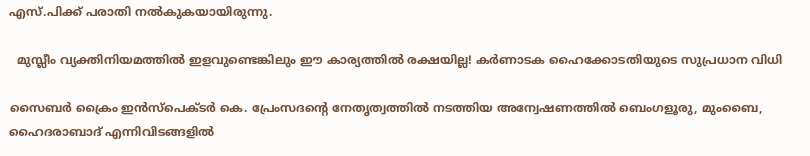എസ്.പിക്ക് പരാതി നൽകുകയായിരുന്നു.

  മുസ്ലീം വ്യക്തിനിയമത്തിൽ ഇളവുണ്ടെങ്കിലും ഈ കാര്യത്തിൽ രക്ഷയില്ല! കർണാടക ഹൈക്കോടതിയുടെ സുപ്രധാന വിധി

സൈബർ ക്രൈം ഇൻസ്‌പെക്ടർ കെ. പ്രേംസദന്റെ നേതൃത്വത്തിൽ നടത്തിയ അന്വേഷണത്തിൽ ബെംഗളൂരു, മുംബൈ, ഹൈദരാബാദ് എന്നിവിടങ്ങളിൽ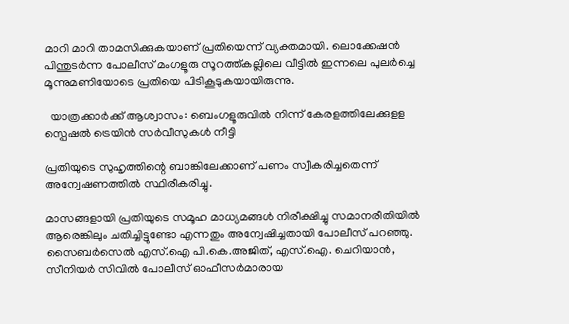മാറി മാറി താമസിക്കുകയാണ് പ്രതിയെന്ന് വ്യക്തമായി. ലൊക്കേഷൻ പിന്തുടർന്ന പോലീസ് മംഗളൂരു സൂറത്ത്കല്ലിലെ വീട്ടിൽ ഇന്നലെ പുലർച്ചെ മൂന്നുമണിയോടെ പ്രതിയെ പിടികൂടുകയായിരുന്നു.

  യാത്രക്കാർക്ക് ആശ്വാസം: ബെംഗളൂരുവിൽ നിന്ന് കേരളത്തിലേക്കുളള സ്പെഷൽ ട്രെയിൻ സർവീസുകൾ നീട്ടി

പ്രതിയുടെ സുഹൃത്തിന്റെ ബാങ്കിലേക്കാണ് പണം സ്വീകരിച്ചതെന്ന് അന്വേഷണത്തിൽ സ്ഥിരീകരിച്ചു.

മാസങ്ങളായി പ്രതിയുടെ സമൂഹ മാധ്യമങ്ങൾ നിരീക്ഷിച്ചു സമാനരീതിയിൽ ആരെങ്കിലും ചതിച്ചിട്ടുണ്ടോ എന്നതും അന്വേഷിച്ചതായി പോലീസ് പറഞ്ഞു. സൈബർസെൽ എസ്.ഐ പി.കെ.അജിത്, എസ്.ഐ. ചെറിയാൻ, സീനിയർ സിവിൽ പോലീസ് ഓഫീസർമാരായ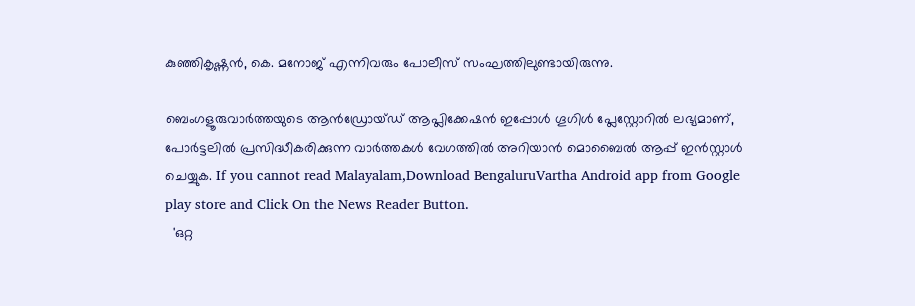കുഞ്ഞികൃഷ്ണൻ, കെ. മനോജ് എന്നിവരും പോലീസ് സംഘത്തിലുണ്ടായിരുന്നു.

ബെംഗളൂരുവാർത്തയുടെ ആൻഡ്രോയ്ഡ് ആപ്ലിക്കേഷൻ ഇപ്പോൾ ഗൂഗിൾ പ്ലേസ്റ്റോറിൽ ലഭ്യമാണ്, പോർട്ടലിൽ പ്രസിദ്ധീകരിക്കുന്ന വാർത്തകൾ വേഗത്തിൽ അറിയാൻ മൊബൈൽ ആപ്പ് ഇൻസ്റ്റാൾ ചെയ്യുക. If you cannot read Malayalam,Download BengaluruVartha Android app from Google play store and Click On the News Reader Button.
  'ഒറ്റ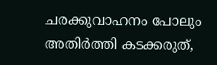ചരക്കുവാഹനം പോലും അതിർത്തി കടക്കരുത്,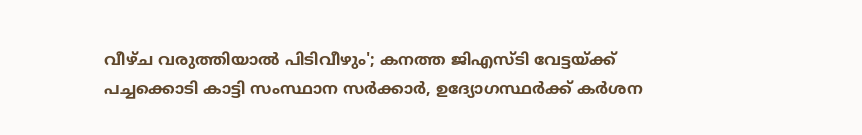വീഴ്ച വരുത്തിയാൽ പിടിവീഴും'; കനത്ത ജിഎസ്ടി വേട്ടയ്ക്ക് പച്ചക്കൊടി കാട്ടി സംസ്ഥാന സർക്കാർ, ഉദ്യോഗസ്ഥർക്ക് കർശന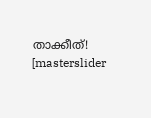താക്കീത്!
[masterslider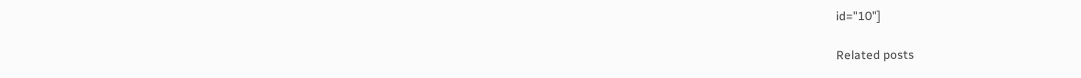id="10"]

Related posts